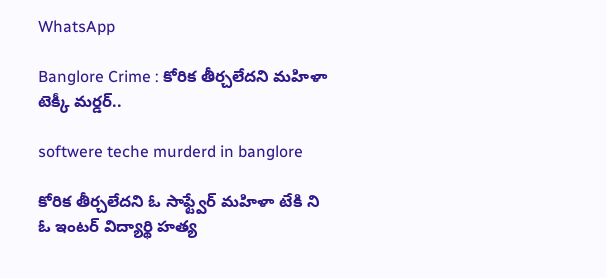WhatsApp

Banglore Crime : కోరిక తీర్చలేదని మహిళా టెక్కీ మర్డర్..

softwere teche murderd in banglore

కోరిక తీర్చలేదని ఓ సాఫ్ట్వేర్ మహిళా టేకి ని ఓ ఇంటర్ విద్యార్థి హత్య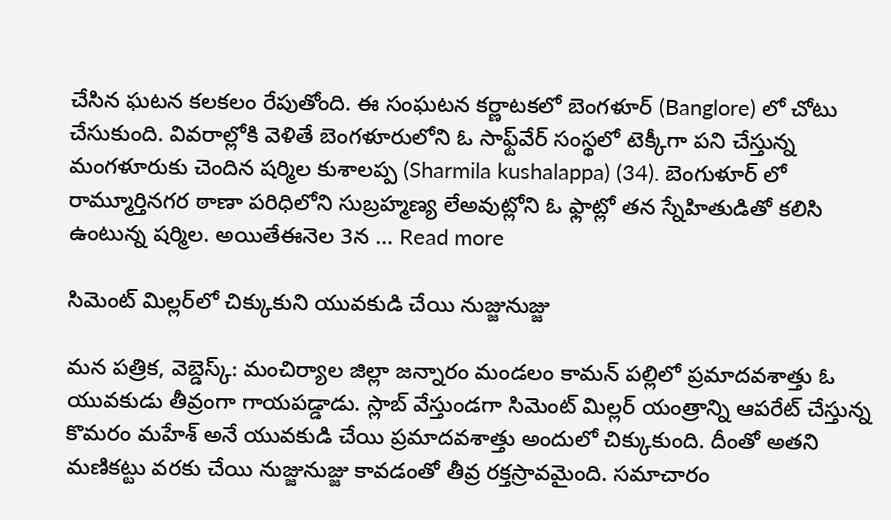చేసిన ఘటన కలకలం రేపుతోంది. ఈ సంఘటన కర్ణాటకలో బెంగళూర్ (Banglore) లో చోటు చేసుకుంది. వివరాల్లోకి వెళితే బెంగళూరులోని ఓ సాఫ్ట్‌వేర్ సంస్థలో టెక్కీగా పని చేస్తున్న మంగళూరుకు చెందిన షర్మిల కుశాలప్ప (Sharmila kushalappa) (34). బెంగుళూర్ లో రామ్మూర్తినగర ఠాణా పరిధిలోని సుబ్రహ్మణ్య లేఅవుట్లోని ఓ ఫ్లాట్లో తన స్నేహితుడితో కలిసి ఉంటున్న షర్మిల. అయితేఈనెల 3న … Read more

సిమెంట్ మిల్లర్‌లో చిక్కుకుని యువకుడి చేయి నుజ్జునుజ్జు

మన పత్రిక, వెబ్డెస్క్: మంచిర్యాల జిల్లా జన్నారం మండలం కామన్ పల్లిలో ప్రమాదవశాత్తు ఓ యువకుడు తీవ్రంగా గాయపడ్డాడు. స్లాబ్ వేస్తుండగా సిమెంట్ మిల్లర్ యంత్రాన్ని ఆపరేట్ చేస్తున్న కొమరం మహేశ్ అనే యువకుడి చేయి ప్రమాదవశాత్తు అందులో చిక్కుకుంది. దీంతో అతని మణికట్టు వరకు చేయి నుజ్జునుజ్జు కావడంతో తీవ్ర రక్తస్రావమైంది. సమాచారం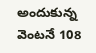అందుకున్న వెంటనే 108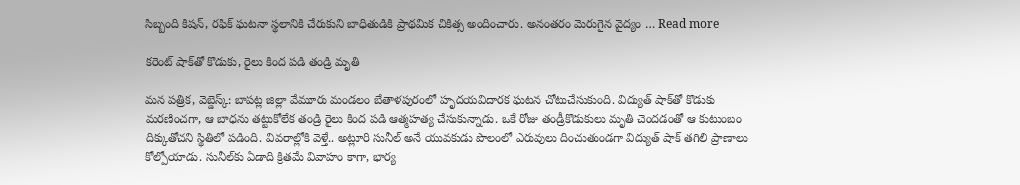సిబ్బంది కిషన్, రఫిక్ ఘటనా స్థలానికి చేరుకుని బాధితుడికి ప్రాథమిక చికిత్స అందించారు. అనంతరం మెరుగైన వైద్యం … Read more

కరెంట్ షాక్‌తో కొడుకు, రైలు కింద పడి తండ్రి మృతి

మన పత్రిక, వెబ్డెస్క్: బాపట్ల జిల్లా వేమూరు మండలం బేతాళపురంలో హృదయవిదారక ఘటన చోటుచేసుకుంది. విద్యుత్ షాక్‌తో కొడుకు మరణించగా, ఆ బాధను తట్టుకోలేక తండ్రి రైలు కింద పడి ఆత్మహత్య చేసుకున్నాడు. ఒకే రోజు తండ్రీకొడుకులు మృతి చెందడంతో ఆ కుటుంబం దిక్కుతోచని స్థితిలో పడింది. వివరాల్లోకి వెళ్తే.. అట్లూరి సునీల్ అనే యువకుడు పొలంలో ఎరువులు దించుతుండగా విద్యుత్ షాక్ తగిలి ప్రాణాలు కోల్పోయాడు. సునీల్‌కు ఏడాది క్రితమే వివాహం కాగా, భార్య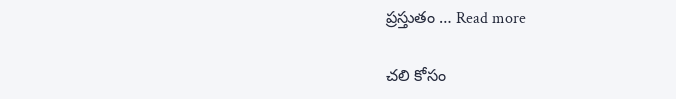ప్రస్తుతం … Read more

చలి కోసం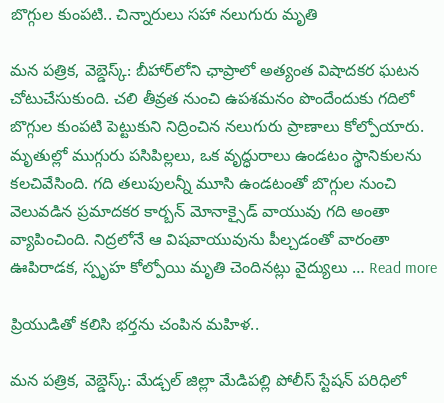బొగ్గుల కుంపటి.. చిన్నారులు సహా నలుగురు మృతి

మన పత్రిక, వెబ్డెస్క్: బీహార్‌లోని ఛాప్రాలో అత్యంత విషాదకర ఘటన చోటుచేసుకుంది. చలి తీవ్రత నుంచి ఉపశమనం పొందేందుకు గదిలో బొగ్గుల కుంపటి పెట్టుకుని నిద్రించిన నలుగురు ప్రాణాలు కోల్పోయారు. మృతుల్లో ముగ్గురు పసిపిల్లలు, ఒక వృద్ధురాలు ఉండటం స్థానికులను కలచివేసింది. గది తలుపులన్నీ మూసి ఉండటంతో బొగ్గుల నుంచి వెలువడిన ప్రమాదకర కార్బన్ మోనాక్సైడ్ వాయువు గది అంతా వ్యాపించింది. నిద్రలోనే ఆ విషవాయువును పీల్చడంతో వారంతా ఊపిరాడక, స్పృహ కోల్పోయి మృతి చెందినట్లు వైద్యులు … Read more

ప్రియుడితో కలిసి భర్తను చంపిన మహిళ..

మన పత్రిక, వెబ్డెస్క్: మేడ్చల్ జిల్లా మేడిపల్లి పోలీస్ స్టేషన్ పరిధిలో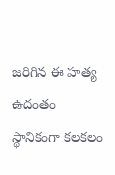జరిగిన ఈ హత్య ఉదంతం స్థానికంగా కలకలం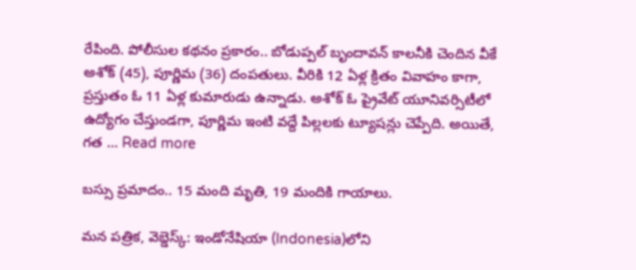రేపింది. పోలీసుల కథనం ప్రకారం.. బోడుప్పల్ బృందావన్ కాలనీకి చెందిన వీకే అశోక్ (45), పూర్ణిమ (36) దంపతులు. వీరికి 12 ఏళ్ల క్రితం వివాహం కాగా, ప్రస్తుతం ఓ 11 ఏళ్ల కుమారుడు ఉన్నాడు. అశోక్ ఓ ప్రైవేట్ యూనివర్సిటీలో ఉద్యోగం చేస్తుండగా, పూర్ణిమ ఇంటి వద్దే పిల్లలకు ట్యూషన్లు చెప్పేది. అయితే, గత … Read more

బస్సు ప్రమాదం.. 15 మంది మృతి, 19 మందికి గాయాలు.

మన పత్రిక, వెబ్డెస్క్: ఇండోనేషియా (Indonesia)లోని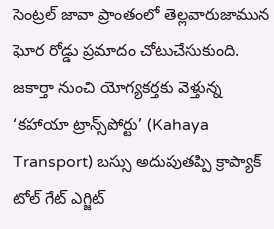సెంట్రల్ జావా ప్రాంతంలో తెల్లవారుజామున ఘోర రోడ్డు ప్రమాదం చోటుచేసుకుంది. జకార్తా నుంచి యోగ్యకర్తకు వెళ్తున్న ‘కహాయా ట్రాన్స్‌పోర్టు’ (Kahaya Transport) బస్సు అదుపుతప్పి క్రాప్యాక్ టోల్ గేట్ ఎగ్జిట్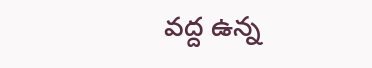వద్ద ఉన్న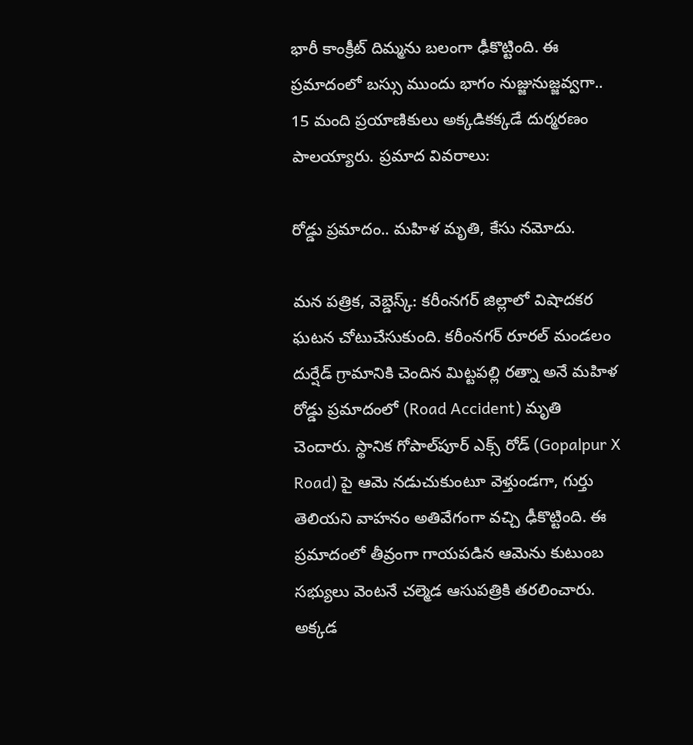భారీ కాంక్రీట్ దిమ్మను బలంగా ఢీకొట్టింది. ఈ ప్రమాదంలో బస్సు ముందు భాగం నుజ్జునుజ్జవ్వగా.. 15 మంది ప్రయాణికులు అక్కడికక్కడే దుర్మరణం పాలయ్యారు. ప్రమాద వివరాలు:

రోడ్డు ప్రమాదం.. మహిళ మృతి, కేసు నమోదు.

మన పత్రిక, వెబ్డెస్క్: కరీంనగర్ జిల్లాలో విషాదకర ఘటన చోటుచేసుకుంది. కరీంనగర్ రూరల్ మండలం దుర్షేడ్ గ్రామానికి చెందిన మిట్టపల్లి రత్నా అనే మహిళ రోడ్డు ప్రమాదంలో (Road Accident) మృతి చెందారు. స్థానిక గోపాల్‌పూర్ ఎక్స్ రోడ్ (Gopalpur X Road) పై ఆమె నడుచుకుంటూ వెళ్తుండగా, గుర్తు తెలియని వాహనం అతివేగంగా వచ్చి ఢీకొట్టింది. ఈ ప్రమాదంలో తీవ్రంగా గాయపడిన ఆమెను కుటుంబ సభ్యులు వెంటనే చల్మెడ ఆసుపత్రికి తరలించారు. అక్కడ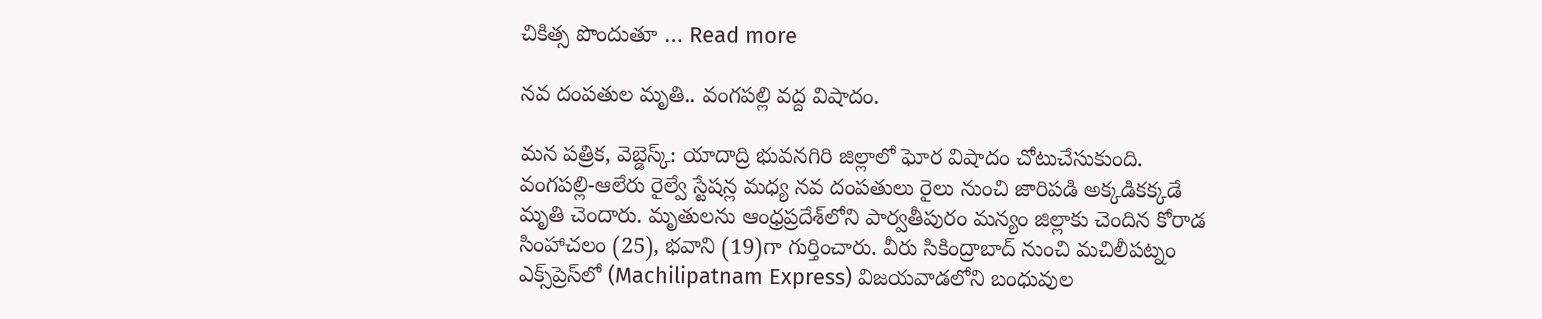చికిత్స పొందుతూ … Read more

నవ దంపతుల మృతి.. వంగపల్లి వద్ద విషాదం.

మన పత్రిక, వెబ్డెస్క్: యాదాద్రి భువనగిరి జిల్లాలో ఘోర విషాదం చోటుచేసుకుంది. వంగపల్లి-ఆలేరు రైల్వే స్టేషన్ల మధ్య నవ దంపతులు రైలు నుంచి జారిపడి అక్కడికక్కడే మృతి చెందారు. మృతులను ఆంధ్రప్రదేశ్‌లోని పార్వతీపురం మన్యం జిల్లాకు చెందిన కోరాడ సింహాచలం (25), భవాని (19)గా గుర్తించారు. వీరు సికింద్రాబాద్ నుంచి మచిలీపట్నం ఎక్స్‌ప్రెస్‌లో (Machilipatnam Express) విజయవాడలోని బంధువుల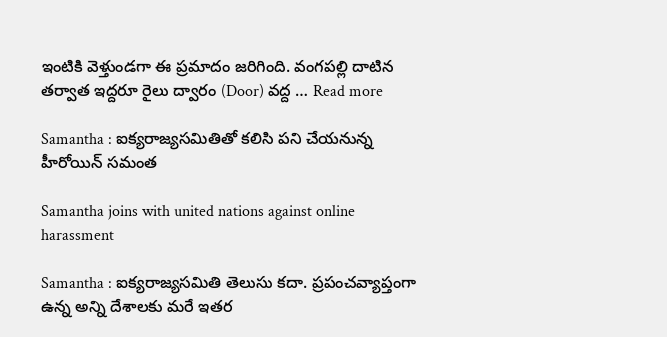ఇంటికి వెళ్తుండగా ఈ ప్రమాదం జరిగింది. వంగపల్లి దాటిన తర్వాత ఇద్దరూ రైలు ద్వారం (Door) వద్ద … Read more

Samantha : ఐక్యరాజ్యసమితితో కలిసి పని చేయనున్న హీరోయిన్ సమంత

Samantha joins with united nations against online harassment

Samantha : ఐక్యరాజ్యసమితి తెలుసు కదా. ప్రపంచవ్యాప్తంగా ఉన్న అన్ని దేశాలకు మరే ఇతర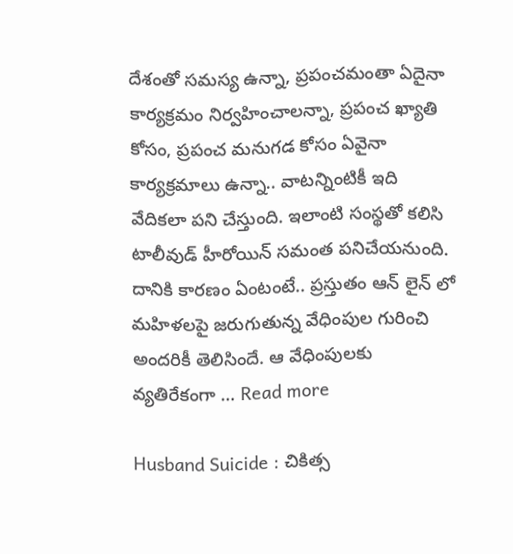దేశంతో సమస్య ఉన్నా, ప్రపంచమంతా ఏదైనా కార్యక్రమం నిర్వహించాలన్నా, ప్రపంచ ఖ్యాతి కోసం, ప్రపంచ మనుగడ కోసం ఏవైనా కార్యక్రమాలు ఉన్నా.. వాటన్నింటికీ ఇది వేదికలా పని చేస్తుంది. ఇలాంటి సంస్థతో కలిసి టాలీవుడ్ హీరోయిన్ సమంత పనిచేయనుంది. దానికి కారణం ఏంటంటే.. ప్రస్తుతం ఆన్ లైన్ లో మహిళలపై జరుగుతున్న వేధింపుల గురించి అందరికీ తెలిసిందే. ఆ వేధింపులకు వ్యతిరేకంగా … Read more

Husband Suicide : చికిత్స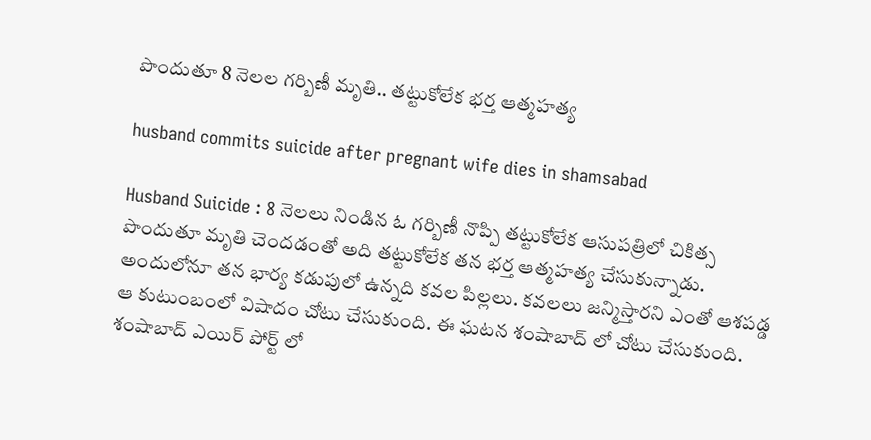పొందుతూ 8 నెలల గర్బిణీ మృతి.. తట్టుకోలేక భర్త ఆత్మహత్య

husband commits suicide after pregnant wife dies in shamsabad

Husband Suicide : 8 నెలలు నిండిన ఓ గర్బిణీ నొప్పి తట్టుకోలేక ఆసుపత్రిలో చికిత్స పొందుతూ మృతి చెందడంతో అది తట్టుకోలేక తన భర్త ఆత్మహత్య చేసుకున్నాడు. అందులోనూ తన భార్య కడుపులో ఉన్నది కవల పిల్లలు. కవలలు జన్మిస్తారని ఎంతో ఆశపడ్డ ఆ కుటుంబంలో విషాదం చోటు చేసుకుంది. ఈ ఘటన శంషాబాద్ లో చోటు చేసుకుంది. శంషాబాద్ ఎయిర్ పోర్ట్ లో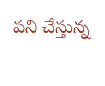పని చేస్తున్న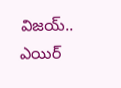విజయ్.. ఎయిర్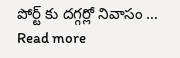పోర్ట్ కు దగ్గర్లో నివాసం … Read more